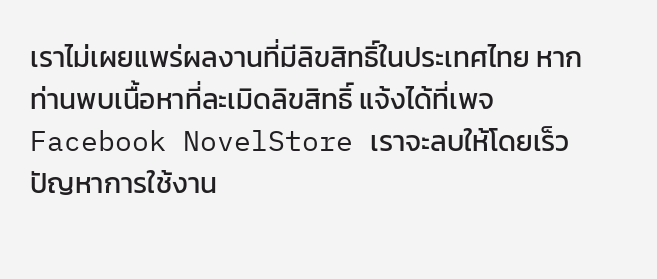เราไม่เผยแพร่ผลงานที่มีลิขสิทธิ์ในประเทศไทย หากท่านพบเนื้อหาที่ละเมิดลิขสิทธิ์ แจ้งได้ที่เพจ Facebook NovelStore เราจะลบให้โดยเร็ว
ปัญหาการใช้งาน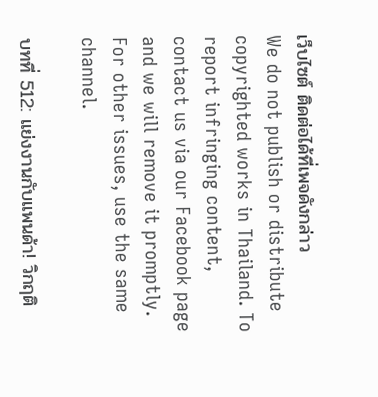เว็บไซต์ ติดต่อได้ที่เพจดังกล่าว
We do not publish or distribute copyrighted works in Thailand. To report infringing content, contact us via our Facebook page and we will remove it promptly. For other issues, use the same channel.

บทที่ 512: แย่งงานกับแพนด้า! วิกฤติ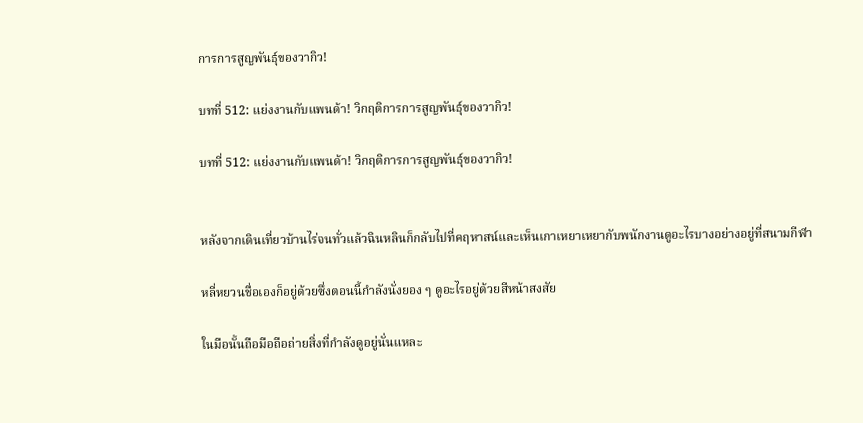การการสูญพันธุ์ของวากิว!

บทที่ 512: แย่งงานกับแพนด้า! วิกฤติการการสูญพันธุ์ของวากิว!

บทที่ 512: แย่งงานกับแพนด้า! วิกฤติการการสูญพันธุ์ของวากิว!


หลังจากเดินเที่ยวบ้านไร่จนทั่วแล้วฉินหลินก็กลับไปที่คฤหาสน์และเห็นเกาเหยาเหยากับพนักงานดูอะไรบางอย่างอยู่ที่สนามกีฬา

หลี่หยวนชื่อเองก็อยู่ด้วยซึ่งตอนนี้กำลังนั่งยอง ๆ ดูอะไรอยู่ด้วยสีหน้าสงสัย

ในมือนั้นถือมือถือถ่ายสิ่งที่กำลังดูอยู่นั่นแหละ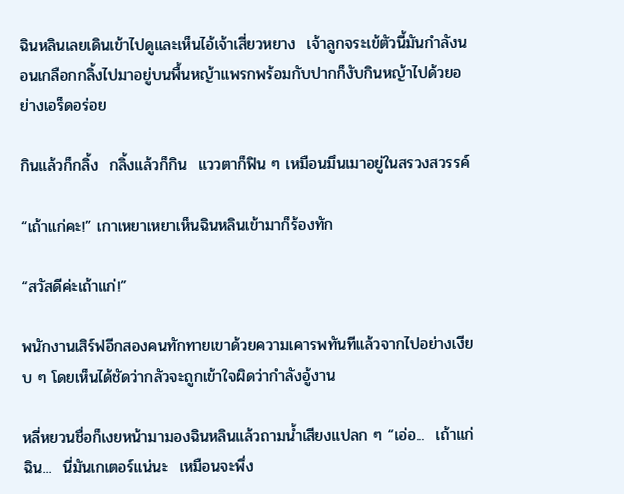ฉินหลินเลยเดินเข้าไปดูและเห็นไอ้เจ้าเสี่ยวหยาง  เจ้าลูกจระเข้ตัวนี้มันกำลังนอนเกลือกกลิ้งไปมาอยู่บนพื้นหญ้าแพรกพร้อมกับปากก็งับกินหญ้าไปด้วยอย่างเอร็ดอร่อย

กินแล้วก็กลิ้ง  กลิ้งแล้วก็กิน  แววตาก็ฟิน ๆ เหมือนมึนเมาอยู่ในสรวงสวรรค์

“เถ้าแก่คะ!” เกาเหยาเหยาเห็นฉินหลินเข้ามาก็ร้องทัก

“สวัสดีค่ะเถ้าแก่!”

พนักงานเสิร์ฟอีกสองคนทักทายเขาด้วยความเคารพทันทีแล้วจากไปอย่างเงียบ ๆ โดยเห็นได้ชัดว่ากลัวจะถูกเข้าใจผิดว่ากำลังอู้งาน

หลี่หยวนชื่อก็เงยหน้ามามองฉินหลินแล้วถามน้ำเสียงแปลก ๆ “เอ่อ...  เถ้าแก่ฉิน...  นี่มันเกเตอร์แน่นะ  เหมือนจะพึ่ง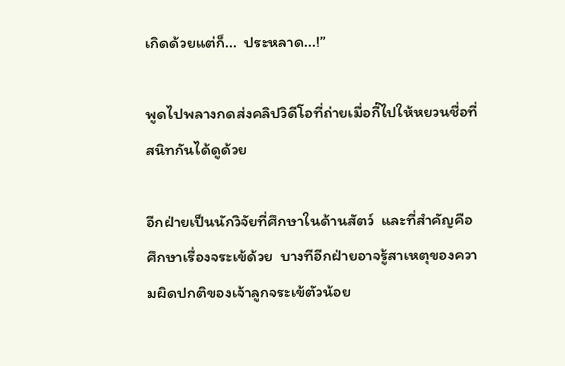เกิดด้วยแต่ก็...  ประหลาด...!”

พูดไปพลางกดส่งคลิปวิดีโอที่ถ่ายเมื่อกี๊ไปให้หยวนชื่อที่สนิทกันได้ดูด้วย

อีกฝ่ายเป็นนักวิจัยที่ศึกษาในด้านสัตว์  และที่สำคัญคือศึกษาเรื่องจระเข้ด้วย  บางทีอีกฝ่ายอาจรู้สาเหตุของความผิดปกติของเจ้าลูกจระเข้ตัวน้อย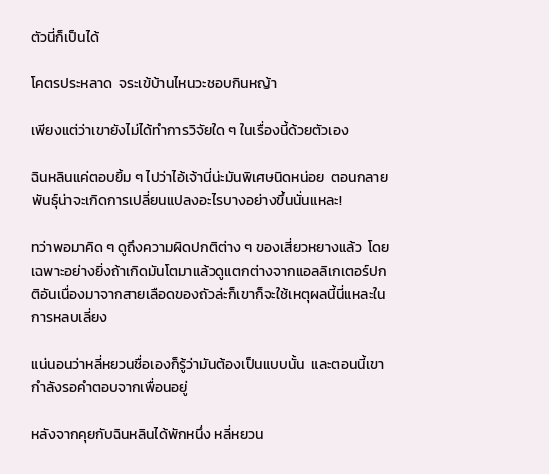ตัวนี่ก็เป็นได้

โคตรประหลาด  จระเข้บ้านไหนวะชอบกินหญ้า

เพียงแต่ว่าเขายังไม่ได้ทำการวิจัยใด ๆ ในเรื่องนี้ด้วยตัวเอง

ฉินหลินแค่ตอบยิ้ม ๆ ไปว่าไอ้เจ้านี่น่ะมันพิเศษนิดหน่อย  ตอนกลายพันธุ์น่าจะเกิดการเปลี่ยนแปลงอะไรบางอย่างขึ้นนั่นแหละ!

ทว่าพอมาคิด ๆ ดูถึงความผิดปกติต่าง ๆ ของเสี่ยวหยางแล้ว  โดยเฉพาะอย่างยิ่งถ้าเกิดมันโตมาแล้วดูแตกต่างจากแอลลิเกเตอร์ปกติอันเนื่องมาจากสายเลือดของถัวล่ะก็เขาก็จะใช้เหตุผลนี้นี่แหละในการหลบเลี่ยง

แน่นอนว่าหลี่หยวนชื่อเองก็รู้ว่ามันต้องเป็นแบบนั้น  และตอนนี้เขากำลังรอคำตอบจากเพื่อนอยู่

หลังจากคุยกับฉินหลินได้พักหนึ่ง หลี่หยวน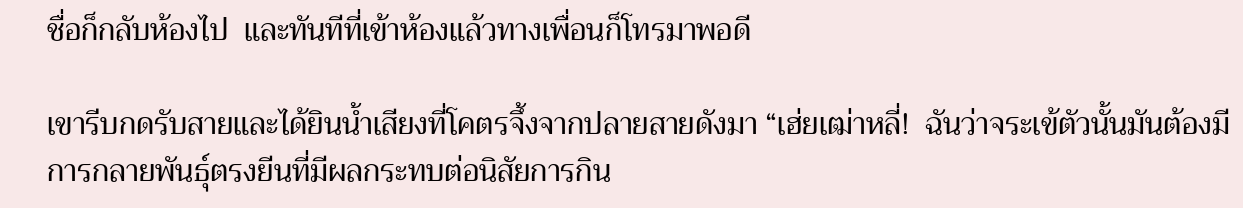ชื่อก็กลับห้องไป  และทันทีที่เข้าห้องแล้วทางเพื่อนก็โทรมาพอดี

เขารีบกดรับสายและได้ยินน้ำเสียงที่โคตรจึ้งจากปลายสายดังมา “เฮ่ยเฒ่าหลี่!  ฉันว่าจระเข้ตัวนั้นมันต้องมีการกลายพันธุ์ตรงยีนที่มีผลกระทบต่อนิสัยการกิน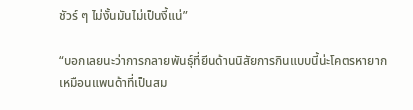ชัวร์ ๆ ไม่งั้นมันไม่เป็นงี้แน่”

“บอกเลยนะว่าการกลายพันธุ์ที่ยีนด้านนิสัยการกินแบบนี้น่ะโคตรหายาก  เหมือนแพนด้าที่เป็นสม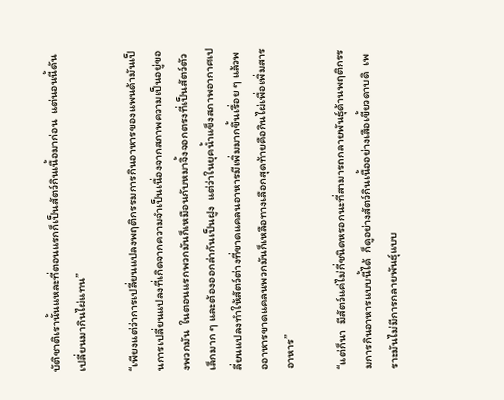บัติชาติเรานั้นแหละที่ตอนแรกก็เป็นสัตว์กินเนื้อมาก่อน  แต่นอนนี้ดันเปลี่ยนมากินไผ่แทน”

“เพียงแต่ว่าการเปลี่ยนแปลงพฤติกรรมการกินอาหารของแพนด้ามันเป็นการเปลี่ยนแปลงที่เกิดจากความจำเป็นเนื่องจากสภาพความเป็นอยู่ของพวกมัน  ในตอนแรกพวกมันก็เหมือนกับหมาจิ้งจอกตรงที่เป็นสัตว์ตัวเล็กมาก ๆ และต้องออกล่ากันเป็นฝูง  แต่ว่าในยุคน้ำแข็งสภาพอากาศเปลี่ยนแปลงทำให้สัตว์ต่างที่ขาดแคลนอาหารมีเพิ่มมากขึ้นเรื่อย ๆ แล้วพออาหารขาดแคลนพวกมันก็เหลือทางเลือกสุดท้ายคือกินไผ่เพื่อเพิ่มสารอาหาร”

“แต่ก็นา  มีสัตว์แค่ไม่กี่ชนิดหรอกนะที่สามารถกลายพันธุ์ด้านพฤติกรรมการกินอาหารแบบนี้ได้  ก็ดูอย่างสัตว์กินเนื้ออย่างเสือเขี้ยวดาบดิ  เพราะมันไม่มีการกลายพันธุ์แบบ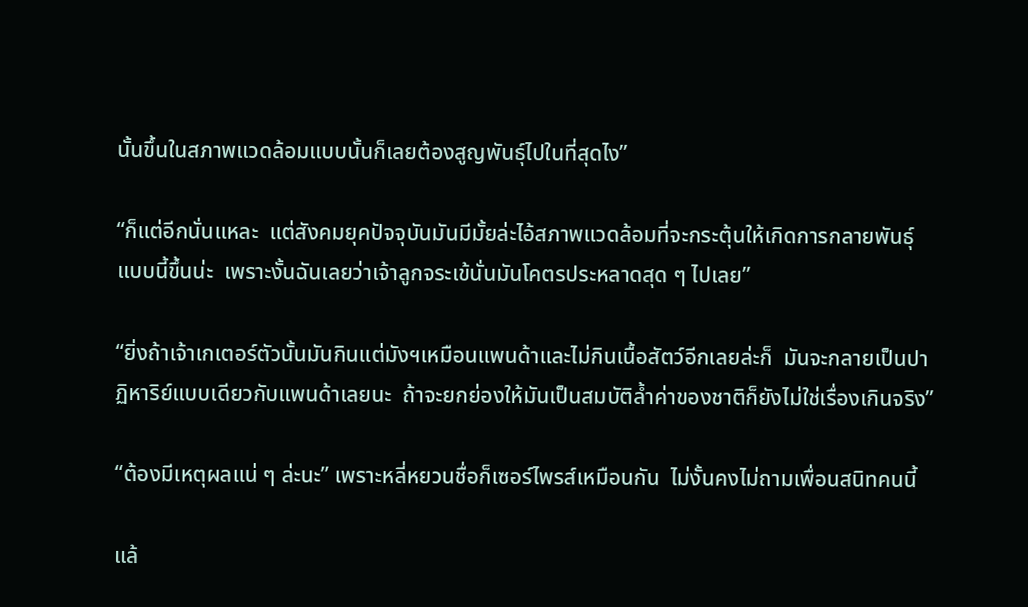นั้นขึ้นในสภาพแวดล้อมแบบนั้นก็เลยต้องสูญพันธุ์ไปในที่สุดไง”

“ก็แต่อีกนั่นแหละ  แต่สังคมยุคปัจจุบันมันมีมั้ยล่ะไอ้สภาพแวดล้อมที่จะกระตุ้นให้เกิดการกลายพันธุ์แบบนี้ขึ้นน่ะ  เพราะงั้นฉันเลยว่าเจ้าลูกจระเข้นั่นมันโคตรประหลาดสุด ๆ ไปเลย”

“ยิ่งถ้าเจ้าเกเตอร์ตัวนั้นมันกินแต่มังฯเหมือนแพนด้าและไม่กินเนื้อสัตว์อีกเลยล่ะก็  มันจะกลายเป็นปาฏิหาริย์แบบเดียวกับแพนด้าเลยนะ  ถ้าจะยกย่องให้มันเป็นสมบัติล้ำค่าของชาติก็ยังไม่ใช่เรื่องเกินจริง”

“ต้องมีเหตุผลแน่ ๆ ล่ะนะ” เพราะหลี่หยวนชื่อก็เซอร์ไพรส์เหมือนกัน  ไม่งั้นคงไม่ถามเพื่อนสนิทคนนี้

แล้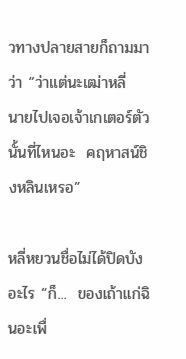วทางปลายสายก็ถามมาว่า “ว่าแต่นะเฒ่าหลี่  นายไปเจอเจ้าเกเตอร์ตัวนั้นที่ไหนอะ  คฤหาสน์ชิงหลินเหรอ”

หลี่หยวนชื่อไม่ได้ปิดบังอะไร “ก็...  ของเถ้าแก่ฉินอะเพื่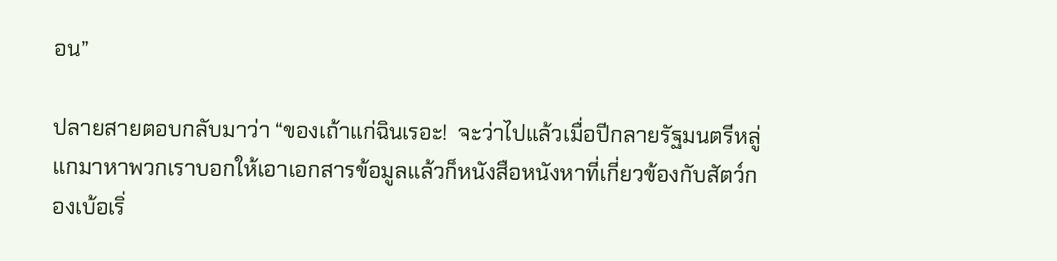อน”

ปลายสายตอบกลับมาว่า “ของเถ้าแก่ฉินเรอะ!  จะว่าไปแล้วเมื่อปีกลายรัฐมนตรีหลู่แกมาหาพวกเราบอกให้เอาเอกสารข้อมูลแล้วก็หนังสือหนังหาที่เกี่ยวข้องกับสัตว์กองเบ้อเริ่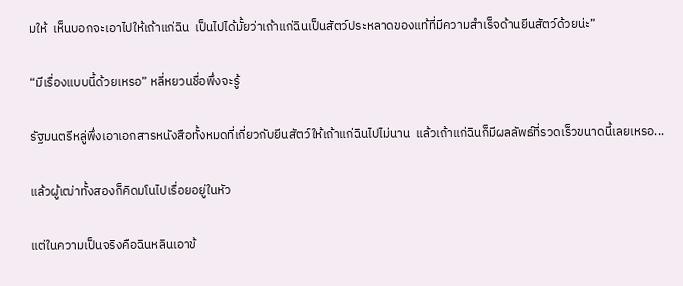มให้  เห็นบอกจะเอาไปให้เถ้าแก่ฉิน  เป็นไปได้มั้ยว่าเถ้าแก่ฉินเป็นสัตว์ประหลาดของแท้ที่มีความสำเร็จด้านยีนสัตว์ด้วยน่ะ”

“มีเรื่องแบบนี้ด้วยเหรอ” หลี่หยวนชื่อพึ่งจะรู้

รัฐมนตรีหลู่พึ่งเอาเอกสารหนังสือทั้งหมดที่เกี่ยวกับยีนสัตว์ให้เถ้าแก่ฉินไปไม่นาน  แล้วเถ้าแก่ฉินก็มีผลลัพธ์ที่รวดเร็วขนาดนี้เลยเหรอ...

แล้วผู้เฒ่าทั้งสองก็คิดมโนไปเรื่อยอยู่ในหัว

แต่ในความเป็นจริงคือฉินหลินเอาข้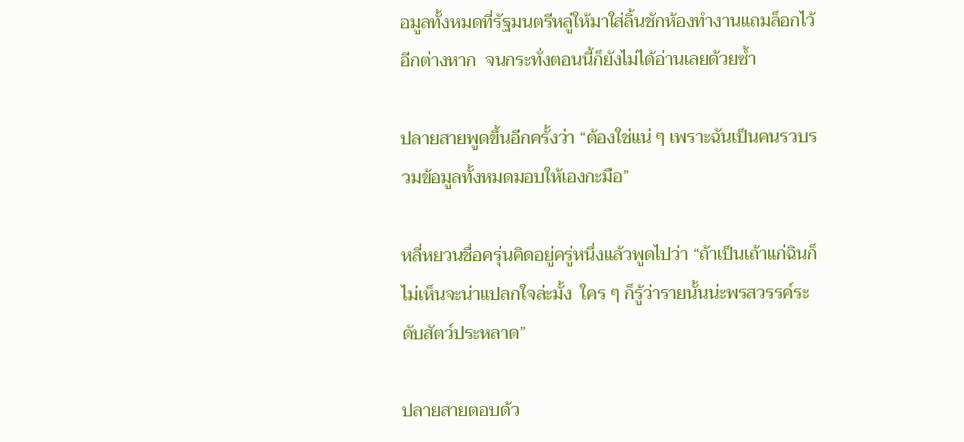อมูลทั้งหมดที่รัฐมนตรีหลู่ให้มาใส่ลิ้นชักห้องทำงานแถมล็อกไว้อีกต่างหาก  จนกระทั่งตอนนี้ก็ยังไม่ได้อ่านเลยด้วยซ้ำ

ปลายสายพูดขึ้นอีกครั้งว่า “ต้องใช่แน่ ๆ เพราะฉันเป็นคนรวบรวมข้อมูลทั้งหมดมอบให้เองกะมือ”

หลี่หยวนชื่อครุ่นคิดอยู่ครู่หนึ่งแล้วพูดไปว่า “ถ้าเป็นเถ้าแก่ฉินก็ไม่เห็นจะน่าแปลกใจล่ะมั้ง  ใคร ๆ ก็รู้ว่ารายนั้นน่ะพรสวรรค์ระดับสัตว์ประหลาด”

ปลายสายตอบด้ว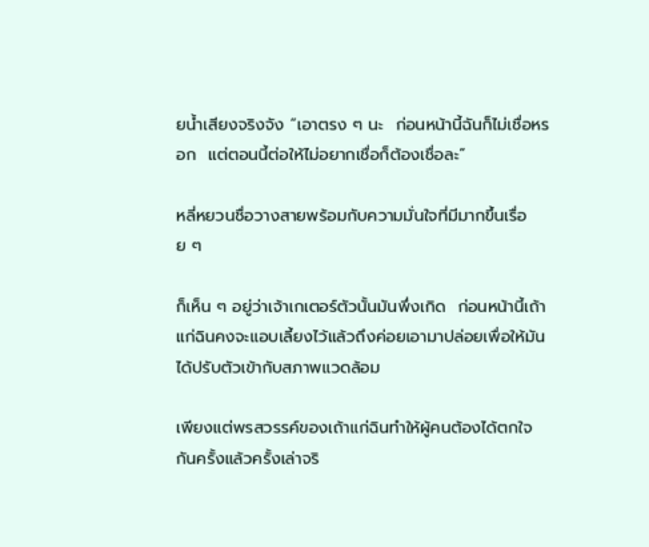ยน้ำเสียงจริงจัง “เอาตรง ๆ นะ  ก่อนหน้านี้ฉันก็ไม่เชื่อหรอก  แต่ตอนนี้ต่อให้ไม่อยากเชื่อก็ต้องเชื่อละ”

หลี่หยวนชื่อวางสายพร้อมกับความมั่นใจที่มีมากขึ้นเรื่อย ๆ

ก็เห็น ๆ อยู่ว่าเจ้าเกเตอร์ตัวนั้นมันพึ่งเกิด  ก่อนหน้านี้เถ้าแก่ฉินคงจะแอบเลี้ยงไว้แล้วถึงค่อยเอามาปล่อยเพื่อให้มันได้ปรับตัวเข้ากับสภาพแวดล้อม

เพียงแต่พรสวรรค์ของเถ้าแก่ฉินทำให้ผู้คนต้องได้ตกใจกันครั้งแล้วครั้งเล่าจริ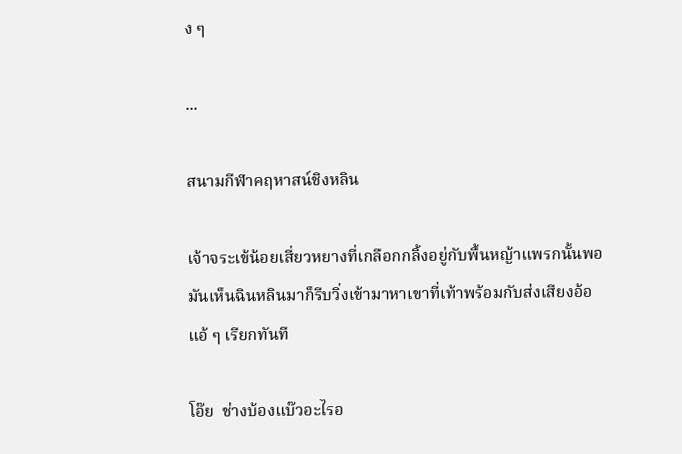ง ๆ

...

สนามกีฬาคฤหาสน์ชิงหลิน

เจ้าจระเข้น้อยเสี่ยวหยางที่เกลือกกลิ้งอยู่กับพื้นหญ้าแพรกนั้นพอมันเห็นฉินหลินมาก็รีบวิ่งเข้ามาหาเขาที่เท้าพร้อมกับส่งเสียงอ้อแอ้ ๆ เรียกทันที

โอ๊ย  ช่างบ้องแบ๊วอะไรอ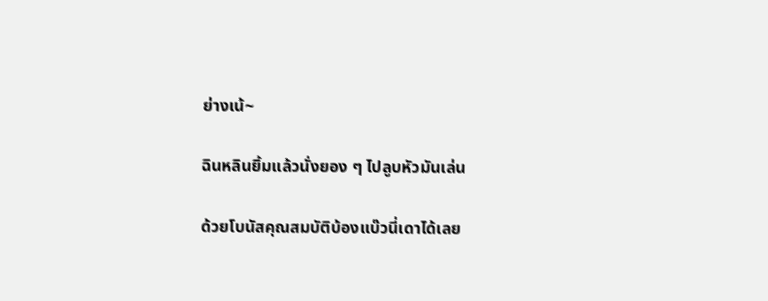ย่างเน้~

ฉินหลินยิ้มแล้วนั่งยอง ๆ ไปลูบหัวมันเล่น

ด้วยโบนัสคุณสมบัติบ้องแบ๊วนี่เดาได้เลย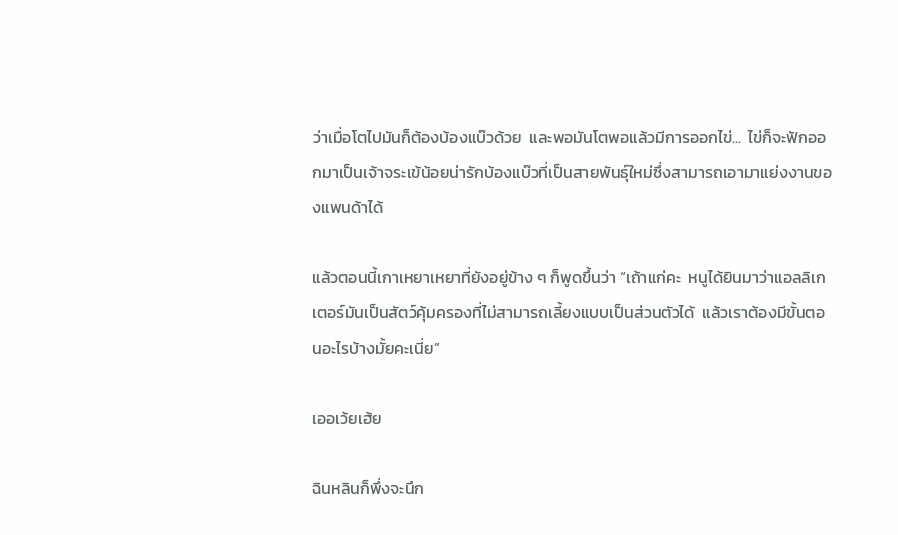ว่าเมื่อโตไปมันก็ต้องบ้องแบ๊วด้วย  และพอมันโตพอแล้วมีการออกไข่...  ไข่ก็จะฟักออกมาเป็นเจ้าจระเข้น้อยน่ารักบ้องแบ๊วที่เป็นสายพันธุ์ใหม่ซึ่งสามารถเอามาแย่งงานของแพนด้าได้

แล้วตอนนี้เกาเหยาเหยาที่ยังอยู่ข้าง ๆ ก็พูดขึ้นว่า “เถ้าแก่คะ  หนูได้ยินมาว่าแอลลิเกเตอร์มันเป็นสัตว์คุ้มครองที่ไม่สามารถเลี้ยงแบบเป็นส่วนตัวได้  แล้วเราต้องมีขั้นตอนอะไรบ้างมั้ยคะเนี่ย”

เออเว้ยเฮ้ย

ฉินหลินก็พึ่งจะนึก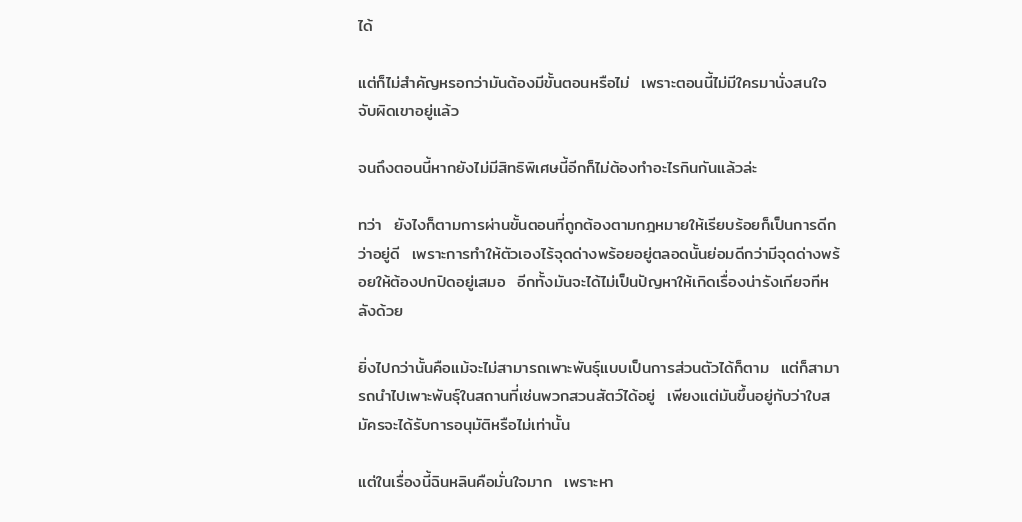ได้

แต่ก็ไม่สำคัญหรอกว่ามันต้องมีขั้นตอนหรือไม่  เพราะตอนนี้ไม่มีใครมานั่งสนใจจับผิดเขาอยู่แล้ว

จนถึงตอนนี้หากยังไม่มีสิทธิพิเศษนี้อีกก็ไม่ต้องทำอะไรกินกันแล้วล่ะ

ทว่า  ยังไงก็ตามการผ่านขั้นตอนที่ถูกต้องตามกฎหมายให้เรียบร้อยก็เป็นการดีกว่าอยู่ดี  เพราะการทำให้ตัวเองไร้จุดด่างพร้อยอยู่ตลอดนั้นย่อมดีกว่ามีจุดด่างพร้อยให้ต้องปกปิดอยู่เสมอ  อีกทั้งมันจะได้ไม่เป็นปัญหาให้เกิดเรื่องน่ารังเกียจทีหลังด้วย

ยิ่งไปกว่านั้นคือแม้จะไม่สามารถเพาะพันธุ์แบบเป็นการส่วนตัวได้ก็ตาม  แต่ก็สามารถนำไปเพาะพันธุ์ในสถานที่เช่นพวกสวนสัตว์ได้อยู่  เพียงแต่มันขึ้นอยู่กับว่าใบสมัครจะได้รับการอนุมัติหรือไม่เท่านั้น

แต่ในเรื่องนี้ฉินหลินคือมั่นใจมาก  เพราะหา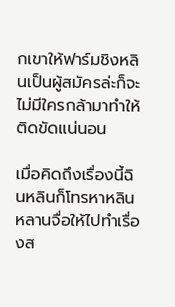กเขาให้ฟาร์มชิงหลินเป็นผู้สมัครล่ะก็จะไม่มีใครกล้ามาทำให้ติดขัดแน่นอน

เมื่อคิดถึงเรื่องนี้ฉินหลินก็โทรหาหลินหลานจื่อให้ไปทำเรื่องส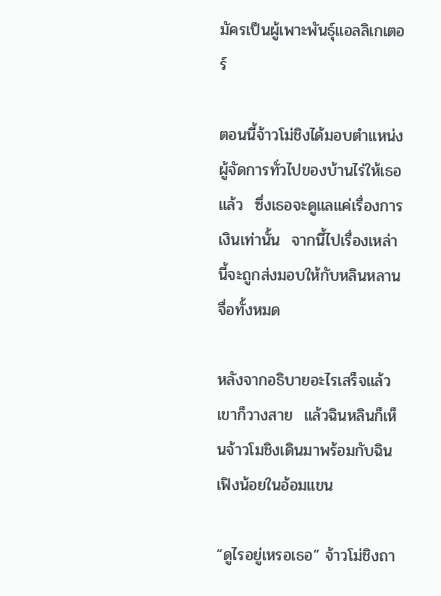มัครเป็นผู้เพาะพันธุ์แอลลิเกเตอร์

ตอนนี้จ้าวโม่ชิงได้มอบตำแหน่งผู้จัดการทั่วไปของบ้านไร่ให้เธอแล้ว  ซึ่งเธอจะดูแลแค่เรื่องการเงินเท่านั้น  จากนี้ไปเรื่องเหล่านี้จะถูกส่งมอบให้กับหลินหลานจื่อทั้งหมด

หลังจากอธิบายอะไรเสร็จแล้วเขาก็วางสาย  แล้วฉินหลินก็เห็นจ้าวโมชิงเดินมาพร้อมกับฉินเฟิงน้อยในอ้อมแขน

“ดูไรอยู่เหรอเธอ” จ้าวโม่ชิงถา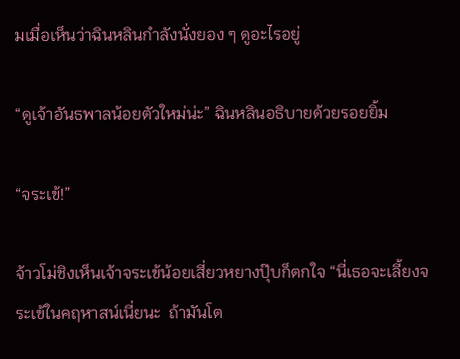มเมื่อเห็นว่าฉินหลินกำลังนั่งยอง ๆ ดูอะไรอยู่

“ดูเจ้าอันธพาลน้อยตัวใหม่น่ะ” ฉินหลินอธิบายด้วยรอยยิ้ม

“จระเข้!”

จ้าวโม่ชิงเห็นเจ้าจระเข้น้อยเสี่ยวหยางปุ๊บก็ตกใจ “นี่เธอจะเลี้ยงจระเข้ในคฤหาสน์เนี่ยนะ  ถ้ามันโต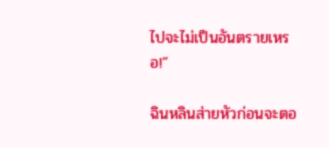ไปจะไม่เป็นอันตรายเหรอ!”

ฉินหลินส่ายหัวก่อนจะตอ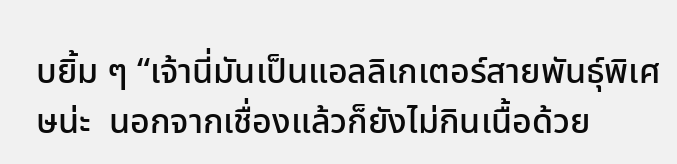บยิ้ม ๆ “เจ้านี่มันเป็นแอลลิเกเตอร์สายพันธุ์พิเศษน่ะ  นอกจากเชื่องแล้วก็ยังไม่กินเนื้อด้วย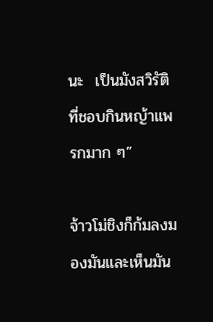นะ  เป็นมังสวิรัติที่ชอบกินหญ้าแพรกมาก ๆ”

จ้าวโม่ชิงก็ก้มลงมองมันและเห็นมัน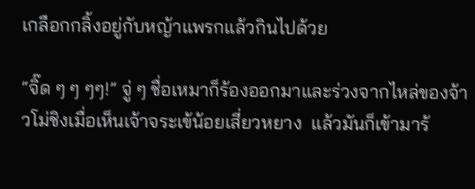เกลือกกลิ้งอยู่กับหญ้าแพรกแล้วกินไปด้วย

“จิ๊ด ๆ ๆ ๆๆ!” จู่ ๆ ชื่อเหมาก็ร้องออกมาและร่วงจากไหล่ของจ้าวโม่ชิงเมื่อเห็นเจ้าจระเข้น้อยเสี่ยวหยาง  แล้วมันก็เข้ามาร้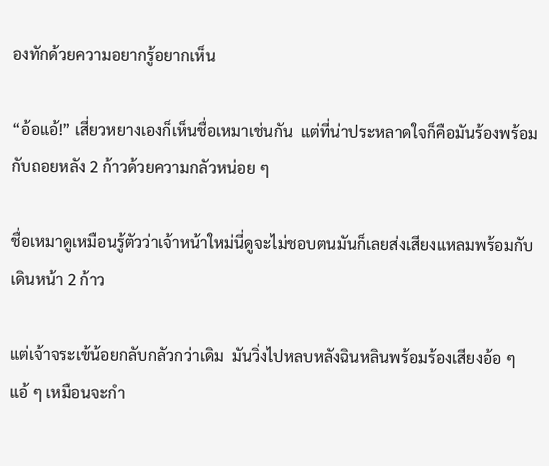องทักด้วยความอยากรู้อยากเห็น

“อ้อแอ้!” เสี่ยวหยางเองก็เห็นชื่อเหมาเช่นกัน  แต่ที่น่าประหลาดใจก็คือมันร้องพร้อมกับถอยหลัง 2 ก้าวด้วยความกลัวหน่อย ๆ

ชื่อเหมาดูเหมือนรู้ตัวว่าเจ้าหน้าใหม่นี่ดูจะไม่ชอบตนมันก็เลยส่งเสียงแหลมพร้อมกับเดินหน้า 2 ก้าว

แต่เจ้าจระเข้น้อยกลับกลัวกว่าเดิม  มันวิ่งไปหลบหลังฉินหลินพร้อมร้องเสียงอ้อ ๆ แอ้ ๆ เหมือนจะกำ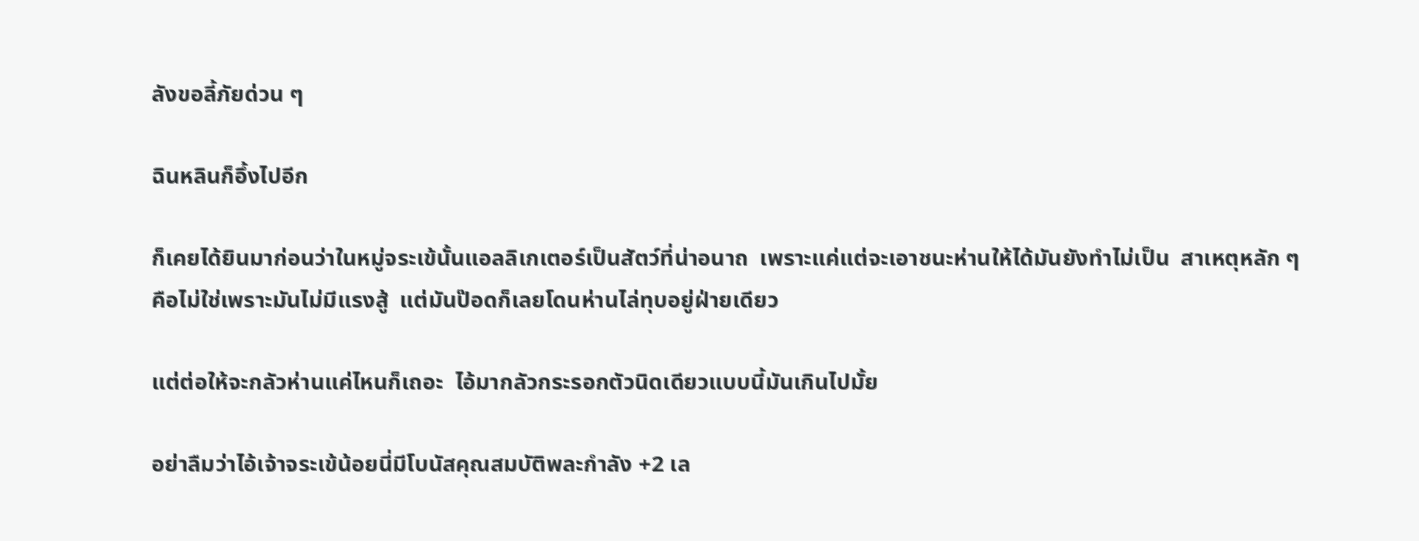ลังขอลี้ภัยด่วน ๆ

ฉินหลินก็อึ้งไปอีก

ก็เคยได้ยินมาก่อนว่าในหมู่จระเข้นั้นแอลลิเกเตอร์เป็นสัตว์ที่น่าอนาถ  เพราะแค่แต่จะเอาชนะห่านให้ได้มันยังทำไม่เป็น  สาเหตุหลัก ๆ คือไม่ใช่เพราะมันไม่มีแรงสู้  แต่มันป๊อดก็เลยโดนห่านไล่ทุบอยู่ฝ่ายเดียว

แต่ต่อให้จะกลัวห่านแค่ไหนก็เถอะ  ไอ้มากลัวกระรอกตัวนิดเดียวแบบนี้มันเกินไปมั้ย

อย่าลืมว่าไอ้เจ้าจระเข้น้อยนี่มีโบนัสคุณสมบัติพละกำลัง +2 เล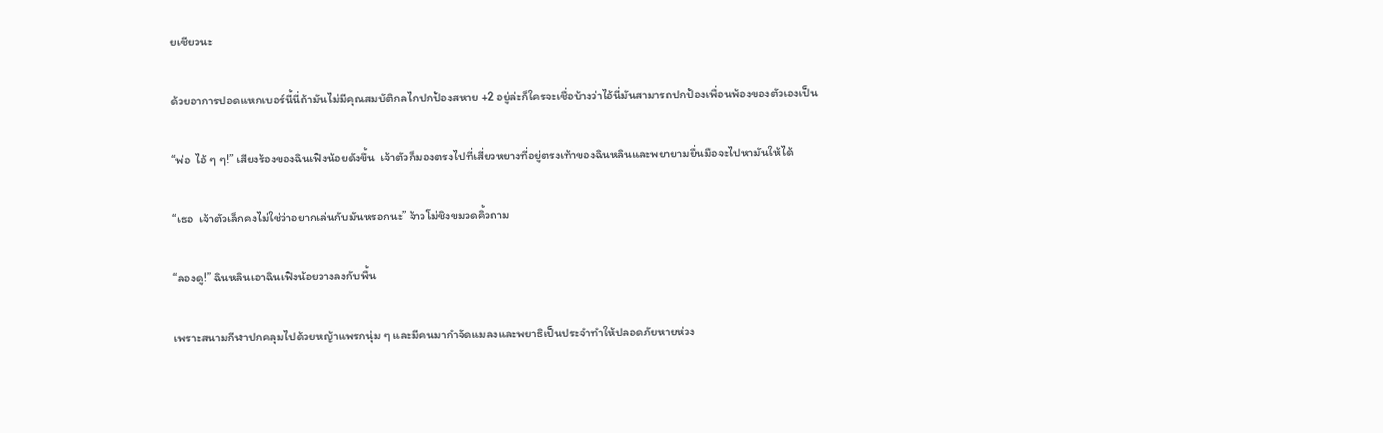ยเชียวนะ

ด้วยอาการปอดแหกเบอร์นี้นี่ถ้ามันไม่มีคุณสมบัติกลไกปกป้องสหาย +2 อยู่ล่ะก็ใครจะเชื่อบ้างว่าไอ้นี่มันสามารถปกป้องเพื่อนพ้องของตัวเองเป็น

“พ่อ  ไอ้ ๆ ๆ!” เสียงร้องของฉินเฟิงน้อยดังขึ้น  เจ้าตัวก็มองตรงไปที่เสี่ยวหยางที่อยู่ตรงเท้าของฉินหลินและพยายามยื่นมือจะไปหามันให้ได้

“เธอ  เจ้าตัวเล็กคงไม่ใช่ว่าอยากเล่นกับมันหรอกนะ” จ้าวโม่ชิงขมวดคิ้วถาม

“ลองดู!” ฉินหลินเอาฉินเฟิงน้อยวางลงกับพื้น

เพราะสนามกีฬาปกคลุมไปด้วยหญ้าแพรกนุ่ม ๆ และมีคนมากำจัดแมลงและพยาธิเป็นประจำทำให้ปลอดภัยหายห่วง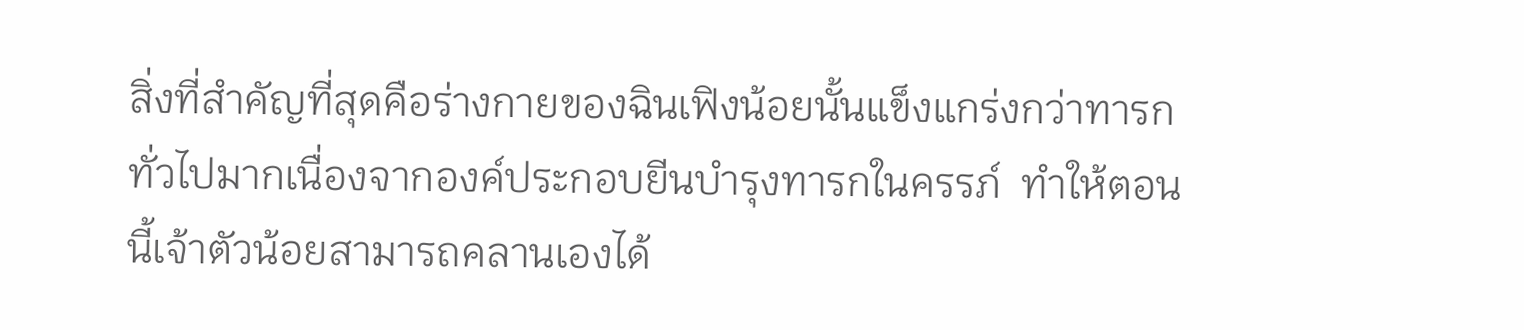สิ่งที่สำคัญที่สุดคือร่างกายของฉินเฟิงน้อยนั้นแข็งแกร่งกว่าทารกทั่วไปมากเนื่องจากองค์ประกอบยีนบำรุงทารกในครรภ์  ทำให้ตอนนี้เจ้าตัวน้อยสามารถคลานเองได้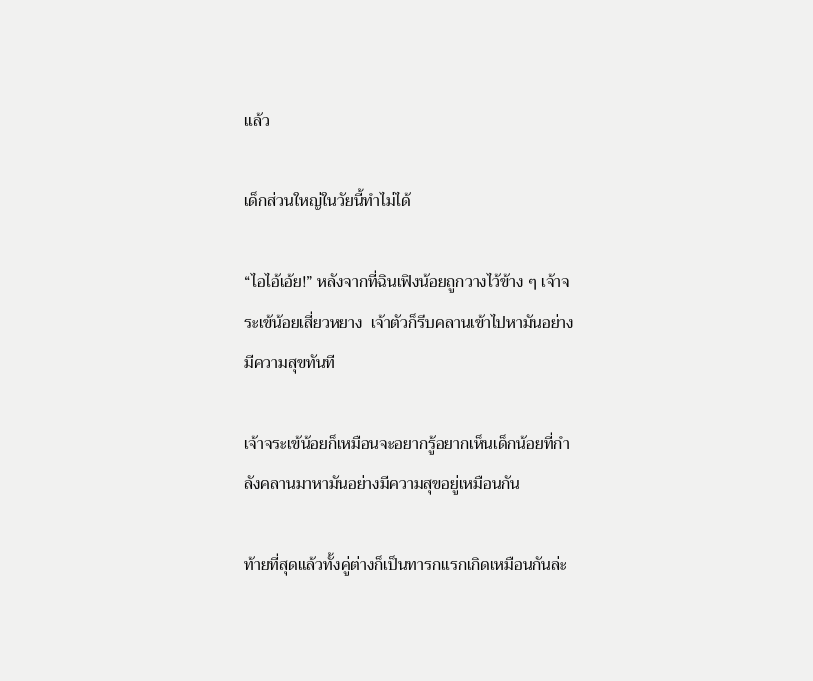แล้ว

เด็กส่วนใหญ่ในวัยนี้ทำไม่ได้

“ไอไอ้เอ้ย!” หลังจากที่ฉินเฟิงน้อยถูกวางไว้ข้าง ๆ เจ้าจระเข้น้อยเสี่ยวหยาง  เจ้าตัวก็รีบคลานเข้าไปหามันอย่างมีความสุขทันที

เจ้าจระเข้น้อยก็เหมือนจะอยากรู้อยากเห็นเด็กน้อยที่กำลังคลานมาหามันอย่างมีความสุขอยู่เหมือนกัน

ท้ายที่สุดแล้วทั้งคู่ต่างก็เป็นทารกแรกเกิดเหมือนกันล่ะ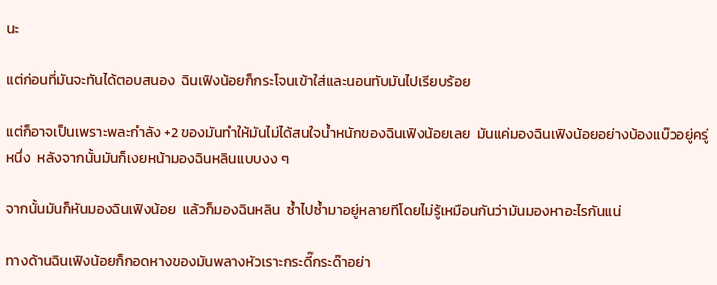นะ

แต่ก่อนที่มันจะทันได้ตอบสนอง  ฉินเฟิงน้อยก็กระโจนเข้าใส่และนอนทับมันไปเรียบร้อย

แต่ก็อาจเป็นเพราะพละกำลัง +2 ของมันทำให้มันไม่ได้สนใจน้ำหนักของฉินเฟิงน้อยเลย  มันแค่มองฉินเฟิงน้อยอย่างบ้องแบ๊วอยู่ครู่หนึ่ง  หลังจากนั้นมันก็เงยหน้ามองฉินหลินแบบงง ๆ

จากนั้นมันก็หันมองฉินเฟิงน้อย  แล้วก็มองฉินหลิน  ซ้ำไปซ้ำมาอยู่หลายทีโดยไม่รู้เหมือนกันว่ามันมองหาอะไรกันแน่

ทางด้านฉินเฟิงน้อยก็กอดหางของมันพลางหัวเราะกระดี๊กระด๊าอย่า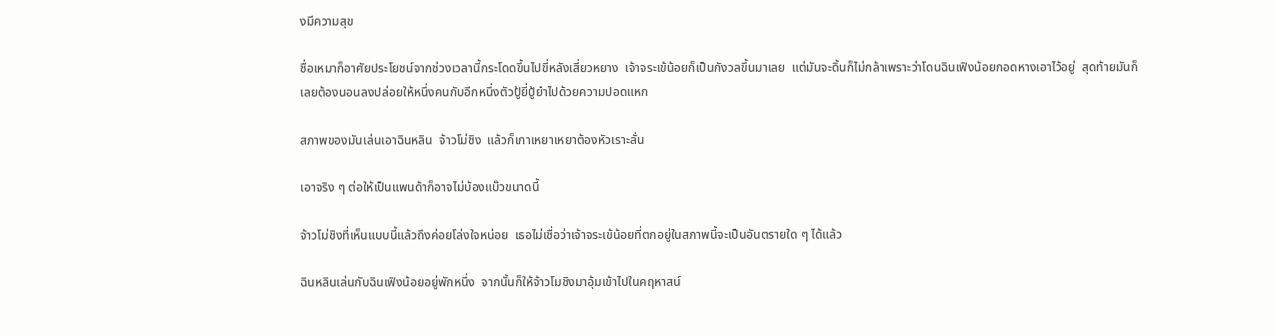งมีความสุข

ชื่อเหมาก็อาศัยประโยชน์จากช่วงเวลานี้กระโดดขึ้นไปขี่หลังเสี่ยวหยาง  เจ้าจระเข้น้อยก็เป็นกังวลขึ้นมาเลย  แต่มันจะดิ้นก็ไม่กล้าเพราะว่าโดนฉินเฟิงน้อยกอดหางเอาไว้อยู่  สุดท้ายมันก็เลยต้องนอนลงปล่อยให้หนึ่งคนกับอีกหนึ่งตัวปู้ยี่ปู้ยำไปด้วยความปอดแหก

สภาพของมันเล่นเอาฉินหลิน  จ้าวโม่ชิง  แล้วก็เกาเหยาเหยาต้องหัวเราะลั่น

เอาจริง ๆ ต่อให้เป็นแพนด้าก็อาจไม่บ้องแบ๊วขนาดนี้

จ้าวโม่ชิงที่เห็นแบบนี้แล้วถึงค่อยโล่งใจหน่อย  เธอไม่เชื่อว่าเจ้าจระเข้น้อยที่ตกอยู่ในสภาพนี้จะเป็นอันตรายใด ๆ ได้แล้ว

ฉินหลินเล่นกับฉินเฟิงน้อยอยู่พักหนึ่ง  จากนั้นก็ให้จ้าวโมชิงมาอุ้มเข้าไปในคฤหาสน์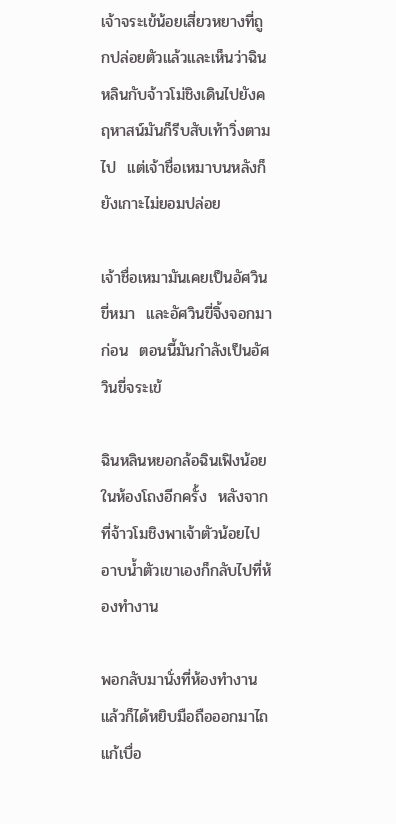เจ้าจระเข้น้อยเสี่ยวหยางที่ถูกปล่อยตัวแล้วและเห็นว่าฉินหลินกับจ้าวโม่ชิงเดินไปยังคฤหาสน์มันก็รีบสับเท้าวิ่งตามไป  แต่เจ้าชื่อเหมาบนหลังก็ยังเกาะไม่ยอมปล่อย

เจ้าชื่อเหมามันเคยเป็นอัศวินขี่หมา  และอัศวินขี่จิ้งจอกมาก่อน  ตอนนี้มันกำลังเป็นอัศวินขี่จระเข้

ฉินหลินหยอกล้อฉินเฟิงน้อยในห้องโถงอีกครั้ง  หลังจากที่จ้าวโมชิงพาเจ้าตัวน้อยไปอาบน้ำตัวเขาเองก็กลับไปที่ห้องทำงาน

พอกลับมานั่งที่ห้องทำงานแล้วก็ได้หยิบมือถือออกมาไถแก้เบื่อ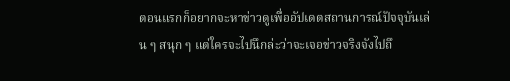ตอนแรกก็อยากจะหาข่าวดูเพื่ออัปเดตสถานการณ์ปัจจุบันเล่น ๆ สนุก ๆ แต่ใครจะไปนึกล่ะว่าจะเจอข่าวจริงจังไปถึ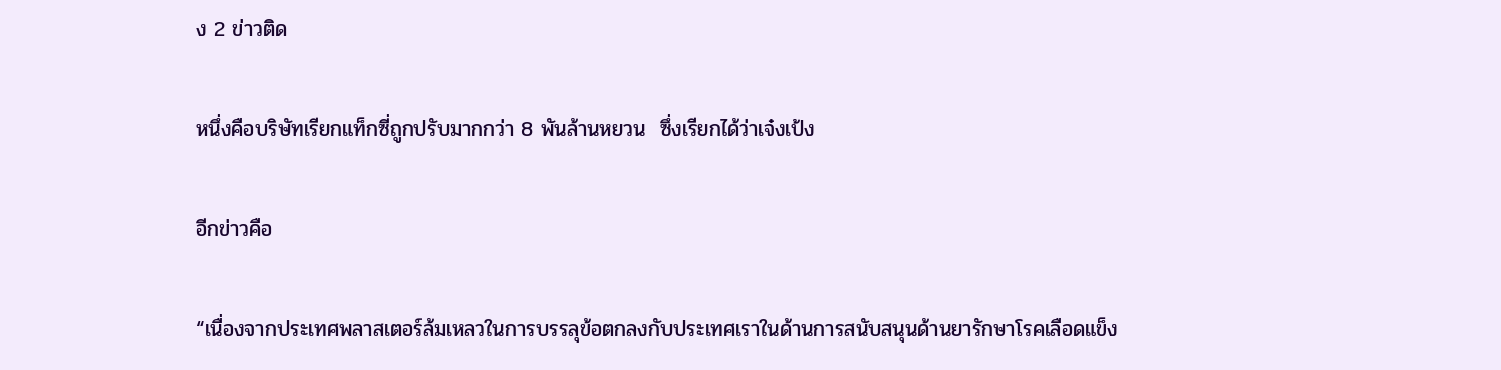ง 2 ข่าวติด

หนึ่งคือบริษัทเรียกแท็กซี่ถูกปรับมากกว่า 8 พันล้านหยวน  ซึ่งเรียกได้ว่าเจ๋งเป้ง

อีกข่าวคือ

“เนื่องจากประเทศพลาสเตอร์ล้มเหลวในการบรรลุข้อตกลงกับประเทศเราในด้านการสนับสนุนด้านยารักษาโรคเลือดแข็ง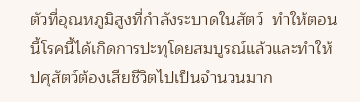ตัวที่อุณหภูมิสูงที่กำลังระบาดในสัตว์  ทำให้ตอนนี้โรคนี้ได้เกิดการปะทุโดยสมบูรณ์แล้วและทำให้ปศุสัตว์ต้องเสียชีวิตไปเป็นจำนวนมาก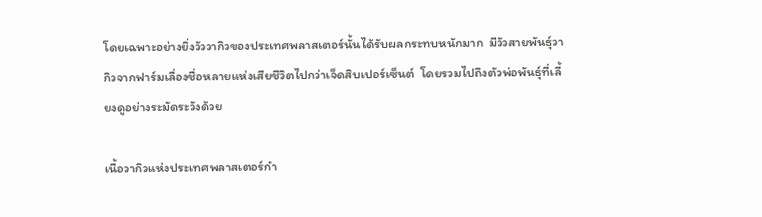โดยเฉพาะอย่างยิ่งวัววากิวของประเทศพลาสเตอร์นั้นได้รับผลกระทบหนักมาก  มีวัวสายพันธุ์วากิวจากฟาร์มเลื่องชื่อหลายแห่งเสียชีวิตไปกว่าเจ็ดสิบเปอร์เซ็นต์  โดยรวมไปถึงตัวพ่อพันธุ์ที่เลี้ยงดูอย่างระมัดระวังด้วย

เนื้อวากิวแห่งประเทศพลาสเตอร์กำ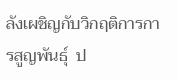ลังเผชิญกับวิกฤติการการสูญพันธุ์  ป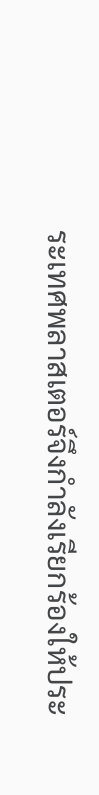ระเทศพลาสเตอร์จึงกำลังเรียกร้องให้ประ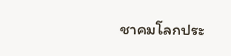ชาคมโลกประ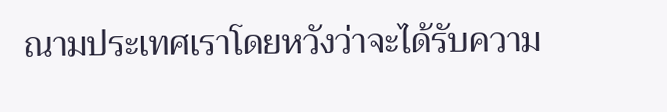ณามประเทศเราโดยหวังว่าจะได้รับความ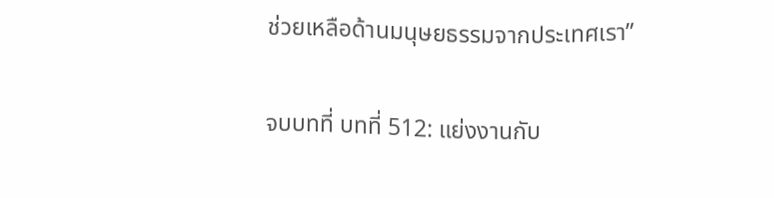ช่วยเหลือด้านมนุษยธรรมจากประเทศเรา”

จบบทที่ บทที่ 512: แย่งงานกับ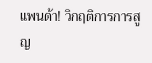แพนด้า! วิกฤติการการสูญ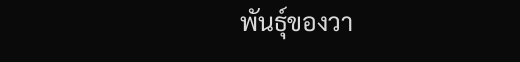พันธุ์ของวา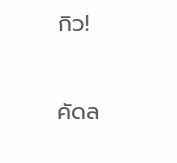กิว!

คัดล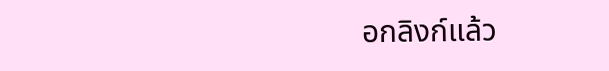อกลิงก์แล้ว